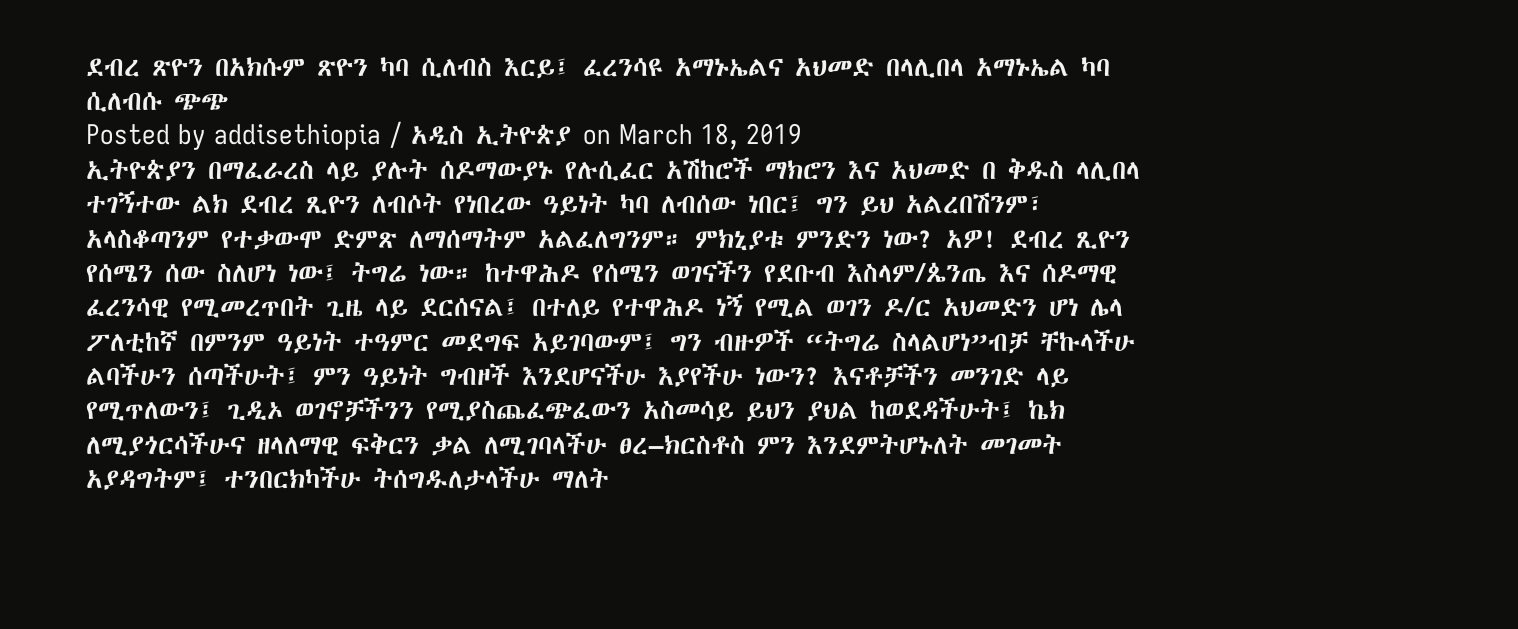ደብረ ጽዮን በአክሱም ጽዮን ካባ ሲለብስ እርይ፤ ፈረንሳዩ አማኑኤልና አህመድ በላሊበላ አማኑኤል ካባ ሲለብሱ ጭጭ
Posted by addisethiopia / አዲስ ኢትዮጵያ on March 18, 2019
ኢትዮጵያን በማፈራረስ ላይ ያሉት ሰዶማውያኑ የሉሲፈር አሽከሮች ማክሮን እና አህመድ በ ቅዱስ ላሊበላ ተገኝተው ልክ ደብረ ጺዮን ለብሶት የነበረው ዓይነት ካባ ለብሰው ነበር፤ ግን ይህ አልረበሽንም፣ አላስቆጣንም የተቃውሞ ድምጽ ለማሰማትም አልፈለግንም። ምክኒያቱ ምንድን ነው? አዎ! ደብረ ጺዮን የሰሜን ሰው ስለሆነ ነው፤ ትግሬ ነው። ከተዋሕዶ የሰሜን ወገናችን የደቡብ እስላም/ጴንጤ እና ሰዶማዊ ፈረንሳዊ የሚመረጥበት ጊዜ ላይ ደርሰናል፤ በተለይ የተዋሕዶ ነኝ የሚል ወገን ዶ/ር አህመድን ሆነ ሌላ ፖለቲከኛ በምንም ዓይነት ተዓምር መደግፍ አይገባውም፤ ግን ብዙዎች “ትግሬ ስላልሆነ”ብቻ ቸኩላችሁ ልባችሁን ሰጣችሁት፤ ምን ዓይነት ግብዞች እንደሆናችሁ እያየችሁ ነውን? እናቶቻችን መንገድ ላይ የሚጥለውን፤ ጊዲኦ ወገኖቻችንን የሚያስጨፈጭፈውን አስመሳይ ይህን ያህል ከወደዳችሁት፤ ኬክ ለሚያጎርሳችሁና ዘላለማዊ ፍቅርን ቃል ለሚገባላችሁ ፀረ–ክርስቶስ ምን እንደምትሆኑለት መገመት አያዳግትም፤ ተንበርክካችሁ ትሰግዱለታላችሁ ማለት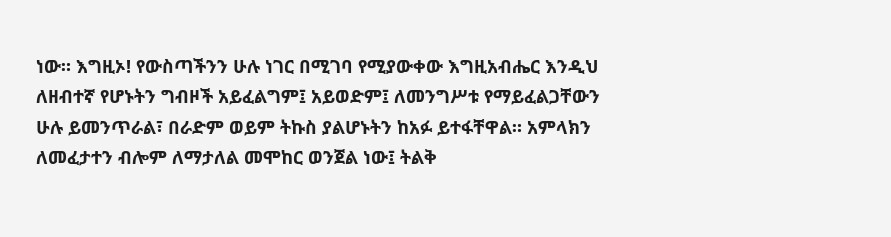ነው። እግዚኦ! የውስጣችንን ሁሉ ነገር በሚገባ የሚያውቀው እግዚአብሔር እንዲህ ለዘብተኛ የሆኑትን ግብዞች አይፈልግም፤ አይወድም፤ ለመንግሥቱ የማይፈልጋቸውን ሁሉ ይመንጥራል፣ በራድም ወይም ትኩስ ያልሆኑትን ከአፉ ይተፋቸዋል። አምላክን ለመፈታተን ብሎም ለማታለል መሞከር ወንጀል ነው፤ ትልቅ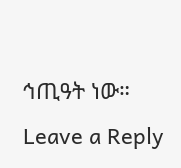ኅጢዓት ነው።
Leave a Reply